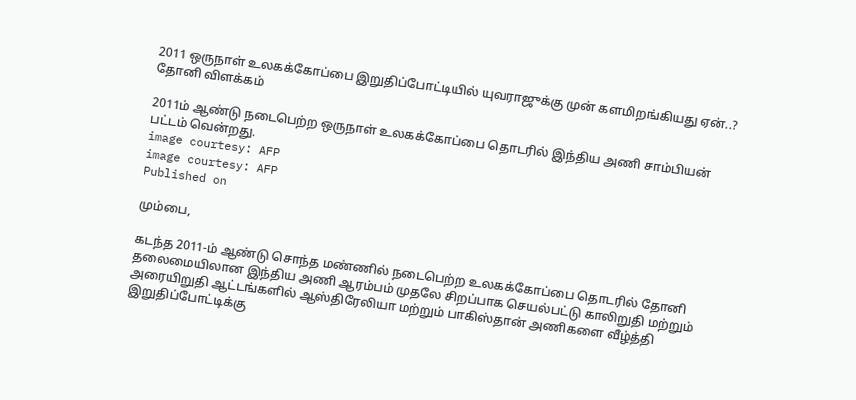2011 ஒருநாள் உலகக்கோப்பை இறுதிப்போட்டியில் யுவராஜுக்கு முன் களமிறங்கியது ஏன்..? தோனி விளக்கம்

2011ம் ஆண்டு நடைபெற்ற ஒருநாள் உலகக்கோப்பை தொடரில் இந்திய அணி சாம்பியன் பட்டம் வென்றது.
image courtesy: AFP
image courtesy: AFP
Published on

மும்பை,

கடந்த 2011-ம் ஆண்டு சொந்த மண்ணில் நடைபெற்ற உலகக்கோப்பை தொடரில் தோனி தலைமையிலான இந்திய அணி ஆரம்பம் முதலே சிறப்பாக செயல்பட்டு காலிறுதி மற்றும் அரையிறுதி ஆட்டங்களில் ஆஸ்திரேலியா மற்றும் பாகிஸ்தான் அணிகளை வீழ்த்தி இறுதிப்போட்டிக்கு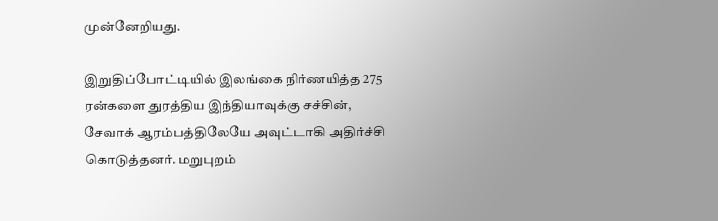முன்னேறியது.

இறுதிப்போட்டியில் இலங்கை நிர்ணயித்த 275 ரன்களை துரத்திய இந்தியாவுக்கு சச்சின், சேவாக் ஆரம்பத்திலேயே அவுட்டாகி அதிர்ச்சி கொடுத்தனர். மறுபுறம்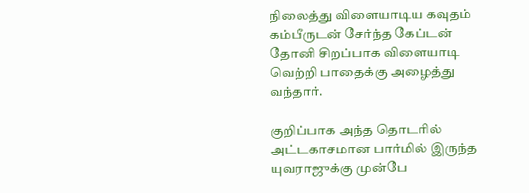நிலைத்து விளையாடிய கவுதம் கம்பீருடன் சேர்ந்த கேப்டன் தோனி சிறப்பாக விளையாடி வெற்றி பாதைக்கு அழைத்து வந்தார்.

குறிப்பாக அந்த தொடரில் அட்டகாசமான பார்மில் இருந்த யுவராஜுக்கு முன்பே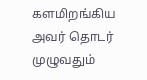களமிறங்கிய அவர் தொடர் முழுவதும்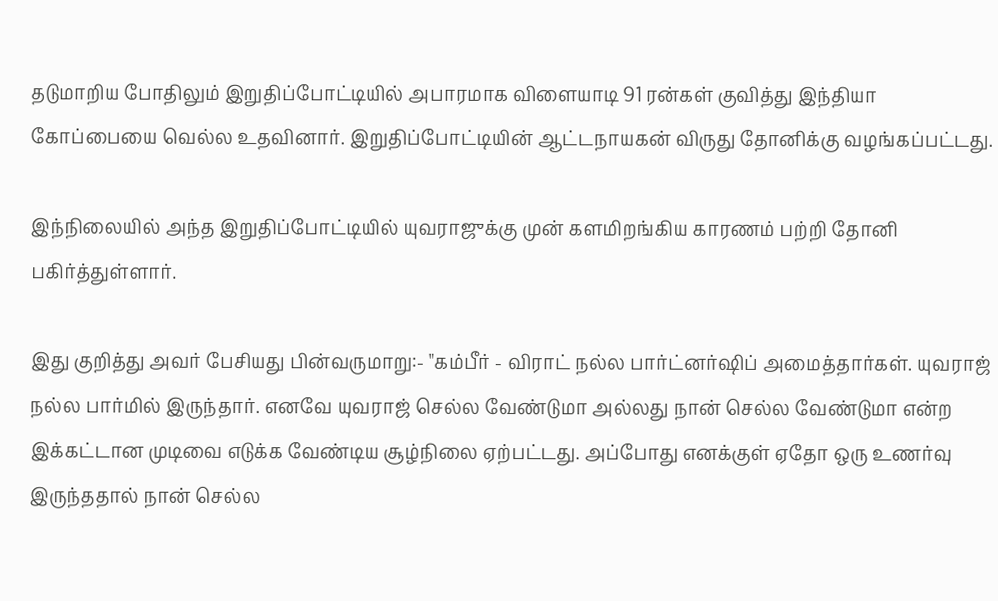தடுமாறிய போதிலும் இறுதிப்போட்டியில் அபாரமாக விளையாடி 91 ரன்கள் குவித்து இந்தியா கோப்பையை வெல்ல உதவினார். இறுதிப்போட்டியின் ஆட்டநாயகன் விருது தோனிக்கு வழங்கப்பட்டது.

இந்நிலையில் அந்த இறுதிப்போட்டியில் யுவராஜுக்கு முன் களமிறங்கிய காரணம் பற்றி தோனி பகிர்த்துள்ளார்.

இது குறித்து அவர் பேசியது பின்வருமாறு:- "கம்பீர் - விராட் நல்ல பார்ட்னர்ஷிப் அமைத்தார்கள். யுவராஜ் நல்ல பார்மில் இருந்தார். எனவே யுவராஜ் செல்ல வேண்டுமா அல்லது நான் செல்ல வேண்டுமா என்ற இக்கட்டான முடிவை எடுக்க வேண்டிய சூழ்நிலை ஏற்பட்டது. அப்போது எனக்குள் ஏதோ ஒரு உணர்வு இருந்ததால் நான் செல்ல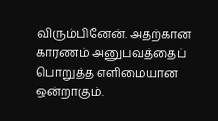விரும்பினேன். அதற்கான காரணம் அனுபவத்தைப் பொறுத்த எளிமையான ஒன்றாகும்.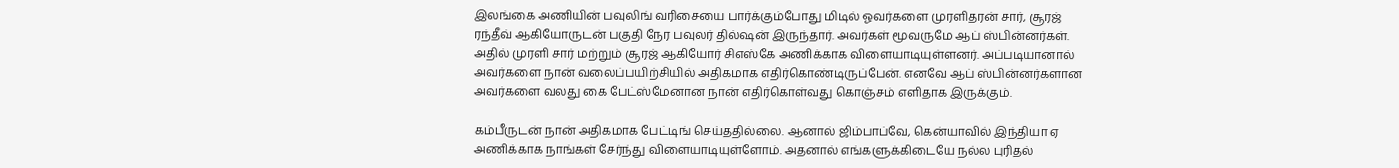இலங்கை அணியின் பவுலிங் வரிசையை பார்க்கும்போது மிடில் ஓவர்களை முரளிதரன் சார், சூரஜ் ரந்தீவ் ஆகியோருடன் பகுதி நேர பவுலர் தில்ஷன் இருந்தார். அவர்கள் மூவருமே ஆப் ஸ்பின்னர்கள். அதில் முரளி சார் மற்றும் சூரஜ் ஆகியோர் சிஎஸ்கே அணிக்காக விளையாடியுள்ளனர். அப்படியானால் அவர்களை நான் வலைப்பயிற்சியில் அதிகமாக எதிர்கொண்டிருப்பேன். எனவே ஆப் ஸ்பின்னர்களான அவர்களை வலது கை பேட்ஸ்மேனான நான் எதிர்கொள்வது கொஞ்சம் எளிதாக இருக்கும்.

கம்பீருடன் நான் அதிகமாக பேட்டிங் செய்ததில்லை. ஆனால் ஜிம்பாப்வே, கென்யாவில் இந்தியா ஏ அணிக்காக நாங்கள் சேர்ந்து விளையாடியுள்ளோம். அதனால் எங்களுக்கிடையே நல்ல புரிதல்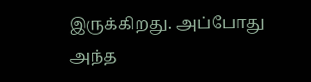இருக்கிறது. அப்போது அந்த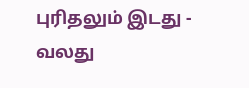புரிதலும் இடது - வலது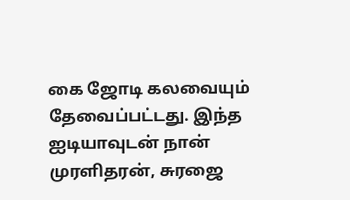கை ஜோடி கலவையும் தேவைப்பட்டது. இந்த ஐடியாவுடன் நான் முரளிதரன், சுரஜை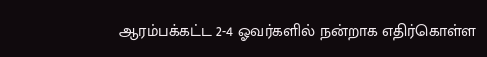ஆரம்பக்கட்ட 2-4 ஓவர்களில் நன்றாக எதிர்கொள்ள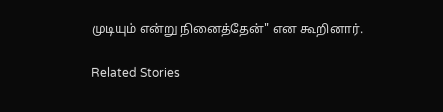முடியும் என்று நினைத்தேன்" என கூறினார்.

Related Stories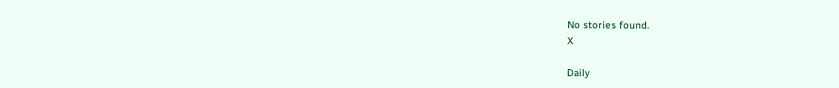No stories found.
X

Daily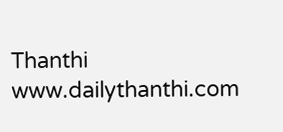Thanthi
www.dailythanthi.com